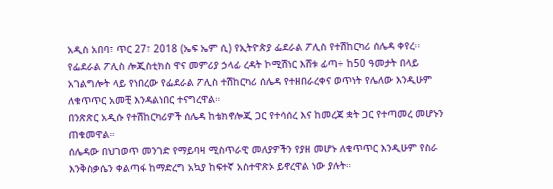አዲስ አበባ፣ ጥር 27፣ 2018 (ኤፍ ኤም ሲ) የኢትዮጵያ ፌደራል ፖሊስ የተሽከርካሪ ሰሌዳ ቀየረ፡፡
የፌደራል ፖሊስ ሎጂስቲክስ ዋና መምሪያ ኃላፊ ረዳት ኮሚሽነር እሸቱ ፊጣ÷ ከ50 ዓመታት በላይ አገልግሎት ላይ የነበረው የፌደራል ፖሊስ ተሽከርካሪ ሰሌዳ የተዘበራረቀና ወጥነት የሌለው እንዲሁም ለቁጥጥር አመቺ እንዳልነበር ተናግረዋል።
በንጽጽር አዲሱ የተሽከርካሪዎች ሰሌዳ ከቴክኖሎጂ ጋር የተሳሰረ እና ከመረጃ ቋት ጋር የተጣመረ መሆኑን ጠቁመዋል።
ሰሌዳው በህገወጥ መንገድ የማይባዛ ሚስጥራዊ መለያዎችን የያዘ መሆኑ ለቁጥጥር እንዲሁም የስራ እንቅስቃሴን ቀልጣፋ ከማድረግ አኳያ ከፍተኛ አስተዋጽኦ ይኖረዋል ነው ያሉት።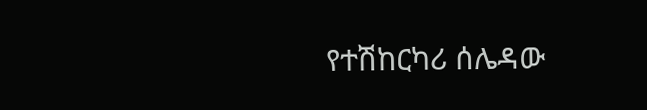የተሽከርካሪ ሰሌዳው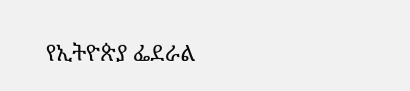የኢትዮጵያ ፌደራል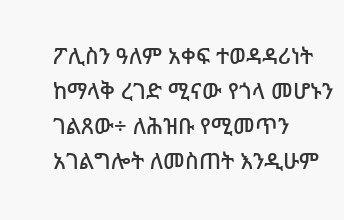ፖሊስን ዓለም አቀፍ ተወዳዳሪነት ከማላቅ ረገድ ሚናው የጎላ መሆኑን ገልጸው÷ ለሕዝቡ የሚመጥን አገልግሎት ለመስጠት እንዲሁም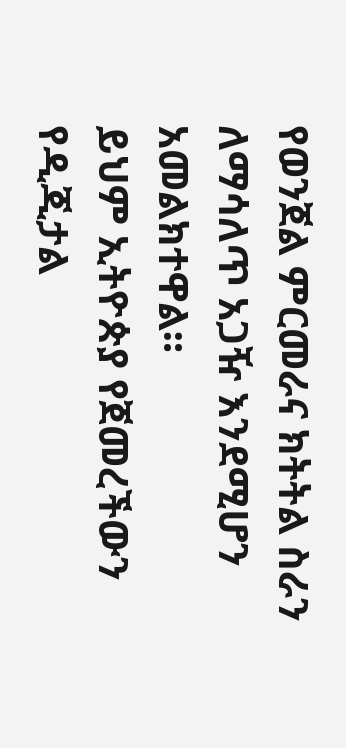የወንጀል ምርመራና ክትትል ስራን ለማሳለጥ አጋዥ እንደሚሆን አመልክተዋል።
ይህም ኢትዮጵያ የጀመረችውን የዲጂታል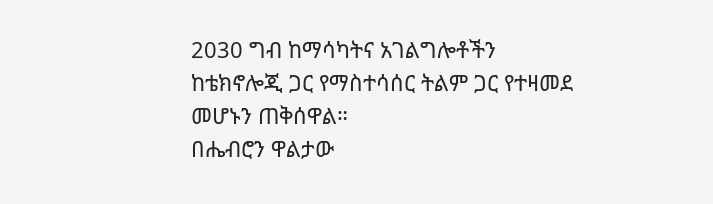2030 ግብ ከማሳካትና አገልግሎቶችን ከቴክኖሎጂ ጋር የማስተሳሰር ትልም ጋር የተዛመደ መሆኑን ጠቅሰዋል።
በሔብሮን ዋልታው